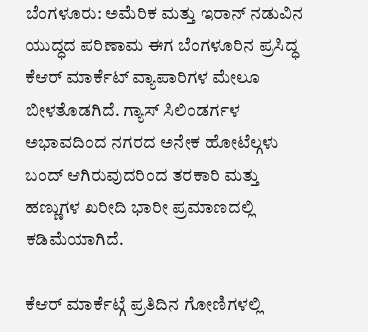ಬೆಂಗಳೂರು: ಅಮೆರಿಕ ಮತ್ತು ಇರಾನ್ ನಡುವಿನ ಯುದ್ಧದ ಪರಿಣಾಮ ಈಗ ಬೆಂಗಳೂರಿನ ಪ್ರಸಿದ್ಧ ಕೆಆರ್ ಮಾರ್ಕೆಟ್ ವ್ಯಾಪಾರಿಗಳ ಮೇಲೂ ಬೀಳತೊಡಗಿದೆ. ಗ್ಯಾಸ್ ಸಿಲಿಂಡರ್ಗಳ ಅಭಾವದಿಂದ ನಗರದ ಅನೇಕ ಹೋಟೆಲ್ಗಳು ಬಂದ್ ಆಗಿರುವುದರಿಂದ ತರಕಾರಿ ಮತ್ತು ಹಣ್ಣುಗಳ ಖರೀದಿ ಭಾರೀ ಪ್ರಮಾಣದಲ್ಲಿ ಕಡಿಮೆಯಾಗಿದೆ.

ಕೆಆರ್ ಮಾರ್ಕೆಟ್ಗೆ ಪ್ರತಿದಿನ ಗೋಣಿಗಳಲ್ಲಿ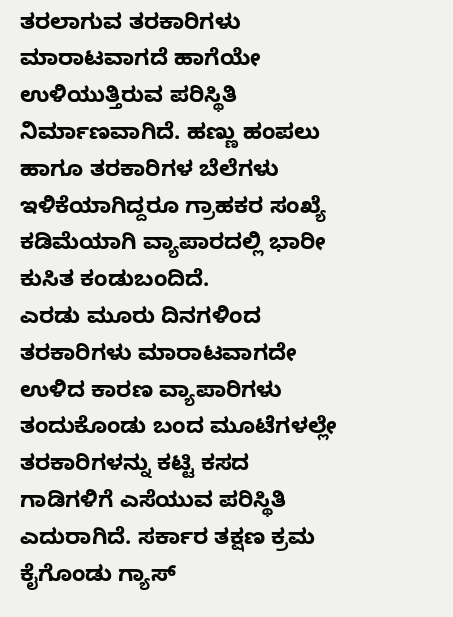ತರಲಾಗುವ ತರಕಾರಿಗಳು ಮಾರಾಟವಾಗದೆ ಹಾಗೆಯೇ ಉಳಿಯುತ್ತಿರುವ ಪರಿಸ್ಥಿತಿ ನಿರ್ಮಾಣವಾಗಿದೆ. ಹಣ್ಣು ಹಂಪಲು ಹಾಗೂ ತರಕಾರಿಗಳ ಬೆಲೆಗಳು ಇಳಿಕೆಯಾಗಿದ್ದರೂ ಗ್ರಾಹಕರ ಸಂಖ್ಯೆ ಕಡಿಮೆಯಾಗಿ ವ್ಯಾಪಾರದಲ್ಲಿ ಭಾರೀ ಕುಸಿತ ಕಂಡುಬಂದಿದೆ.
ಎರಡು ಮೂರು ದಿನಗಳಿಂದ ತರಕಾರಿಗಳು ಮಾರಾಟವಾಗದೇ ಉಳಿದ ಕಾರಣ ವ್ಯಾಪಾರಿಗಳು ತಂದುಕೊಂಡು ಬಂದ ಮೂಟೆಗಳಲ್ಲೇ ತರಕಾರಿಗಳನ್ನು ಕಟ್ಟಿ ಕಸದ ಗಾಡಿಗಳಿಗೆ ಎಸೆಯುವ ಪರಿಸ್ಥಿತಿ ಎದುರಾಗಿದೆ. ಸರ್ಕಾರ ತಕ್ಷಣ ಕ್ರಮ ಕೈಗೊಂಡು ಗ್ಯಾಸ್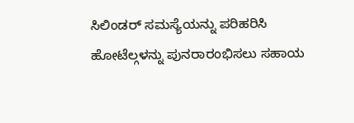ಸಿಲಿಂಡರ್ ಸಮಸ್ಯೆಯನ್ನು ಪರಿಹರಿಸಿ ಹೋಟೆಲ್ಗಳನ್ನು ಪುನರಾರಂಭಿಸಲು ಸಹಾಯ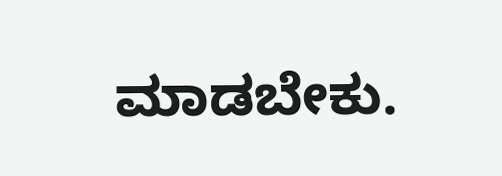ಮಾಡಬೇಕು.